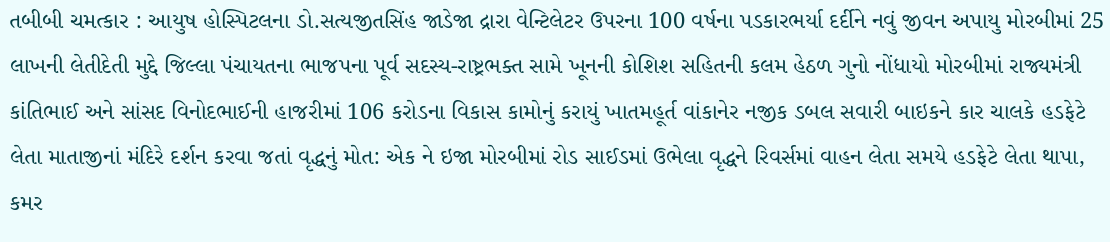તબીબી ચમત્કાર : આયુષ હોસ્પિટલના ડો.સત્યજીતસિંહ જાડેજા દ્રારા વેન્ટિલેટર ઉપરના 100 વર્ષના પડકારભર્યા દર્દીને નવું જીવન અપાયુ મોરબીમાં 25 લાખની લેતીદેતી મુદ્દે જિલ્લા પંચાયતના ભાજપના પૂર્વ સદસ્ય-રાષ્ટ્રભક્ત સામે ખૂનની કોશિશ સહિતની કલમ હેઠળ ગુનો નોંધાયો મોરબીમાં રાજ્યમંત્રી કાંતિભાઈ અને સાંસદ વિનોદભાઈની હાજરીમાં 106 કરોડના વિકાસ કામોનું કરાયું ખાતમહૂર્ત વાંકાનેર નજીક ડબલ સવારી બાઇકને કાર ચાલકે હડફેટે લેતા માતાજીનાં મંદિરે દર્શન કરવા જતાં વૃદ્ધનું મોત: એક ને ઇજા મોરબીમાં રોડ સાઈડમાં ઉભેલા વૃદ્ધને રિવર્સમાં વાહન લેતા સમયે હડફેટે લેતા થાપા, કમર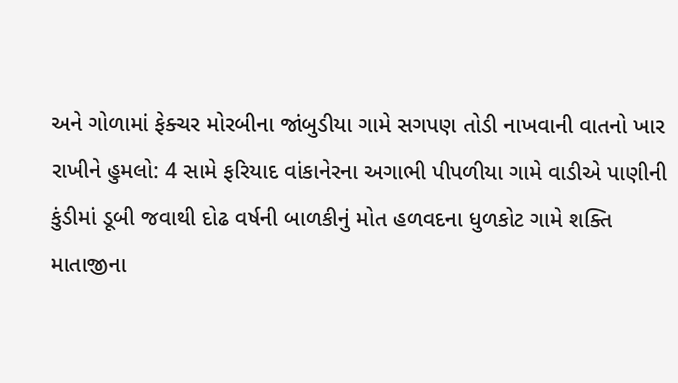અને ગોળામાં ફેક્ચર મોરબીના જાંબુડીયા ગામે સગપણ તોડી નાખવાની વાતનો ખાર રાખીને હુમલો: 4 સામે ફરિયાદ વાંકાનેરના અગાભી પીપળીયા ગામે વાડીએ પાણીની કુંડીમાં ડૂબી જવાથી દોઢ વર્ષની બાળકીનું મોત હળવદના ધુળકોટ ગામે શક્તિ માતાજીના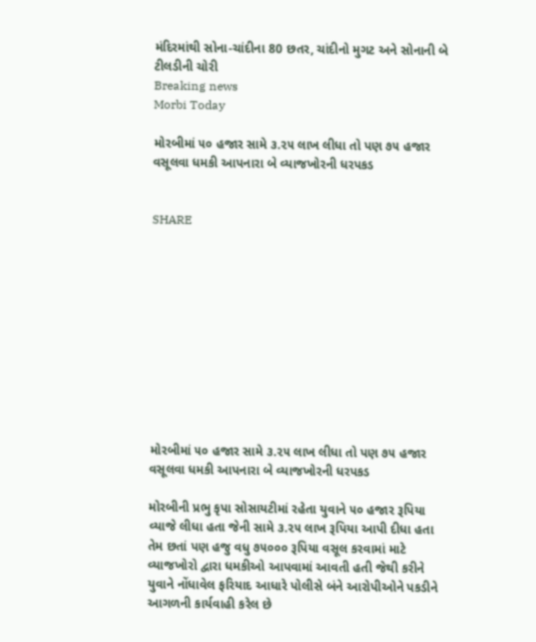મંદિરમાંથી સોના-ચાંદીના 80 છતર, ચાંદીનો મુગટ અને સોનાની બે ટીલડીની ચોરી
Breaking news
Morbi Today

મોરબીમાં ૫૦ હજાર સામે ૩.૨૫ લાખ લીધા તો પણ ૭૫ હજાર વસૂલવા ધમકી આપનારા બે વ્યાજખોરની ધરપકડ


SHARE











મોરબીમાં ૫૦ હજાર સામે ૩.૨૫ લાખ લીધા તો પણ ૭૫ હજાર વસૂલવા ધમકી આપનારા બે વ્યાજખોરની ધરપકડ

મોરબીની પ્રભુ કૃપા સોસાયટીમાં રહેતા યુવાને ૫૦ હજાર રૂપિયા વ્યાજે લીધા હતા જેની સામે ૩.૨૫ લાખ રૂપિયા આપી દીધા હતા તેમ છતાં પણ હજુ વધુ ૭૫૦૦૦ રૂપિયા વસૂલ કરવામાં માટે વ્યાજખોરો દ્વારા ધમકીઓ આપવામાં આવતી હતી જેથી કરીને યુવાને નોંધાવેલ ફરિયાદ આધારે પોલીસે બંને આરોપીઓને પકડીને આગળની કાર્યવાહી કરેલ છે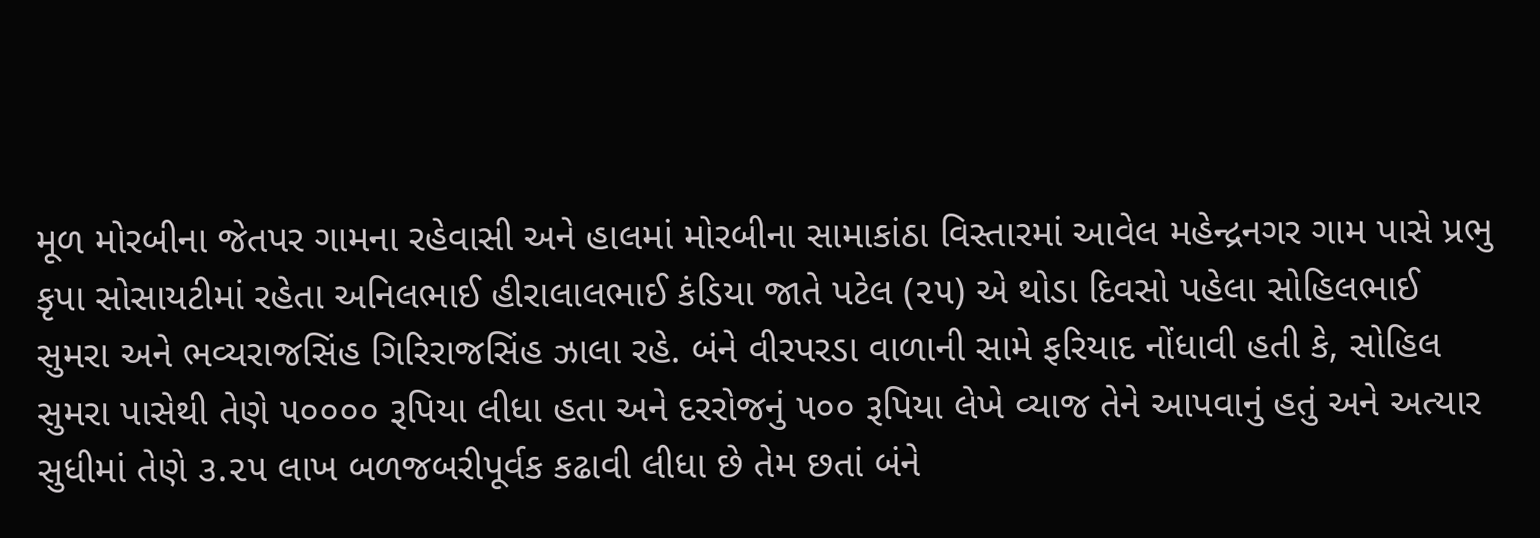મૂળ મોરબીના જેતપર ગામના રહેવાસી અને હાલમાં મોરબીના સામાકાંઠા વિસ્તારમાં આવેલ મહેન્દ્રનગર ગામ પાસે પ્રભુ કૃપા સોસાયટીમાં રહેતા અનિલભાઈ હીરાલાલભાઈ કંડિયા જાતે પટેલ (૨૫) એ થોડા દિવસો પહેલા સોહિલભાઈ સુમરા અને ભવ્યરાજસિંહ ગિરિરાજસિંહ ઝાલા રહે. બંને વીરપરડા વાળાની સામે ફરિયાદ નોંધાવી હતી કે, સોહિલ સુમરા પાસેથી તેણે ૫૦૦૦૦ રૂપિયા લીધા હતા અને દરરોજનું ૫૦૦ રૂપિયા લેખે વ્યાજ તેને આપવાનું હતું અને અત્યાર સુધીમાં તેણે ૩.૨૫ લાખ બળજબરીપૂર્વક કઢાવી લીધા છે તેમ છતાં બંને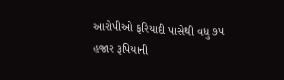આરોપીઓ ફરિયાદી પાસેથી વધુ ૭૫ હજાર રૂપિયાની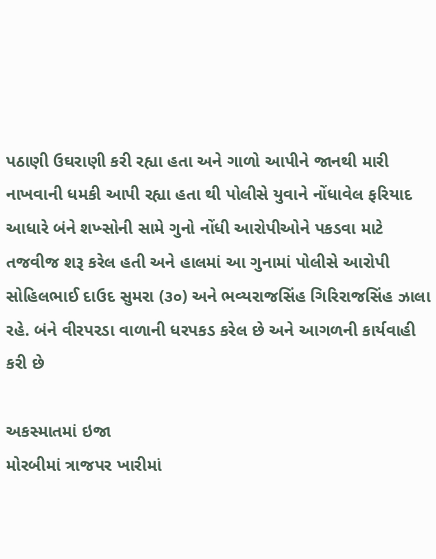પઠાણી ઉઘરાણી કરી રહ્યા હતા અને ગાળો આપીને જાનથી મારી નાખવાની ધમકી આપી રહ્યા હતા થી પોલીસે યુવાને નોંધાવેલ ફરિયાદ આધારે બંને શખ્સોની સામે ગુનો નોંધી આરોપીઓને પકડવા માટે તજવીજ શરૂ કરેલ હતી અને હાલમાં આ ગુનામાં પોલીસે આરોપી સોહિલભાઈ દાઉદ સુમરા (૩૦) અને ભવ્યરાજસિંહ ગિરિરાજસિંહ ઝાલા રહે. બંને વીરપરડા વાળાની ધરપકડ કરેલ છે અને આગળની કાર્યવાહી કરી છે

અકસ્માતમાં ઇજા
મોરબીમાં ત્રાજપર ખારીમાં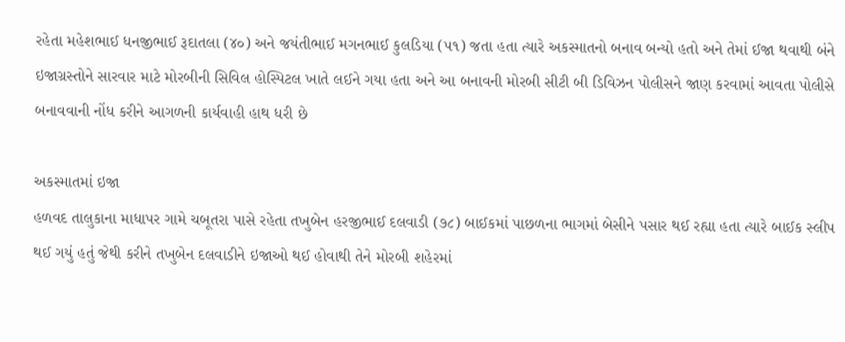રહેતા મહેશભાઈ ધનજીભાઈ રૂદાતલા (૪૦) અને જયંતીભાઈ મગનભાઈ કુલડિયા (૫૧) જતા હતા ત્યારે અકસ્માતનો બનાવ બન્યો હતો અને તેમાં ઈજા થવાથી બંને ઇજાગ્રસ્તોને સારવાર માટે મોરબીની સિવિલ હોસ્પિટલ ખાતે લઈને ગયા હતા અને આ બનાવની મોરબી સીટી બી ડિવિઝન પોલીસને જાણ કરવામાં આવતા પોલીસે બનાવવાની નોંધ કરીને આગળની કાર્યવાહી હાથ ધરી છે

અકસ્માતમાં ઇજા
હળવદ તાલુકાના માધાપર ગામે ચબૂતરા પાસે રહેતા તખુબેન હરજીભાઈ દલવાડી (૭૮) બાઈકમાં પાછળના ભાગમાં બેસીને પસાર થઈ રહ્યા હતા ત્યારે બાઈક સ્લીપ થઈ ગયું હતું જેથી કરીને તખુબેન દલવાડીને ઇજાઓ થઈ હોવાથી તેને મોરબી શહેરમાં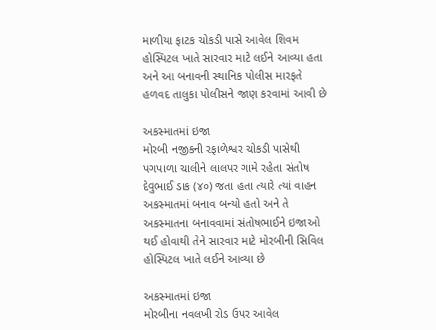માળીયા ફાટક ચોકડી પાસે આવેલ શિવમ હોસ્પિટલ ખાતે સારવાર માટે લઈને આવ્યા હતા અને આ બનાવની સ્થાનિક પોલીસ મારફતે હળવદ તાલુકા પોલીસને જાણ કરવામાં આવી છે

અકસ્માતમાં ઇજા
મોરબી નજીકની રફાળેશ્વર ચોકડી પાસેથી પગપાળા ચાલીને લાલપર ગામે રહેતા સંતોષ દેવુભાઈ ડાક (૪૦) જતા હતા ત્યારે ત્યાં વાહન અકસ્માતમાં બનાવ બન્યો હતો અને તે અકસ્માતના બનાવવામાં સંતોષભાઈને ઇજાઓ થઈ હોવાથી તેને સારવાર માટે મોરબીની સિવિલ હોસ્પિટલ ખાતે લઈને આવ્યા છે

અકસ્માતમાં ઇજા
મોરબીના નવલખી રોડ ઉપર આવેલ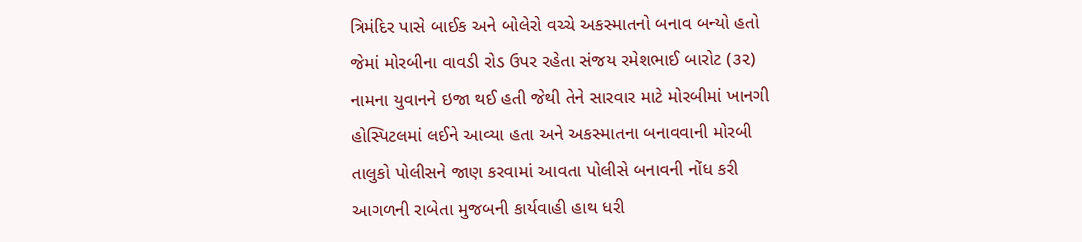ત્રિમંદિર પાસે બાઈક અને બોલેરો વચ્ચે અકસ્માતનો બનાવ બન્યો હતો જેમાં મોરબીના વાવડી રોડ ઉપર રહેતા સંજય રમેશભાઈ બારોટ (૩૨) નામના યુવાનને ઇજા થઈ હતી જેથી તેને સારવાર માટે મોરબીમાં ખાનગી હોસ્પિટલમાં લઈને આવ્યા હતા અને અકસ્માતના બનાવવાની મોરબી તાલુકો પોલીસને જાણ કરવામાં આવતા પોલીસે બનાવની નોંધ કરી આગળની રાબેતા મુજબની કાર્યવાહી હાથ ધરી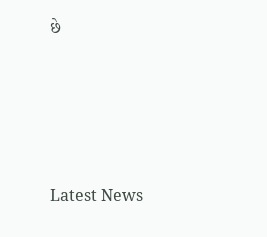છે






Latest News